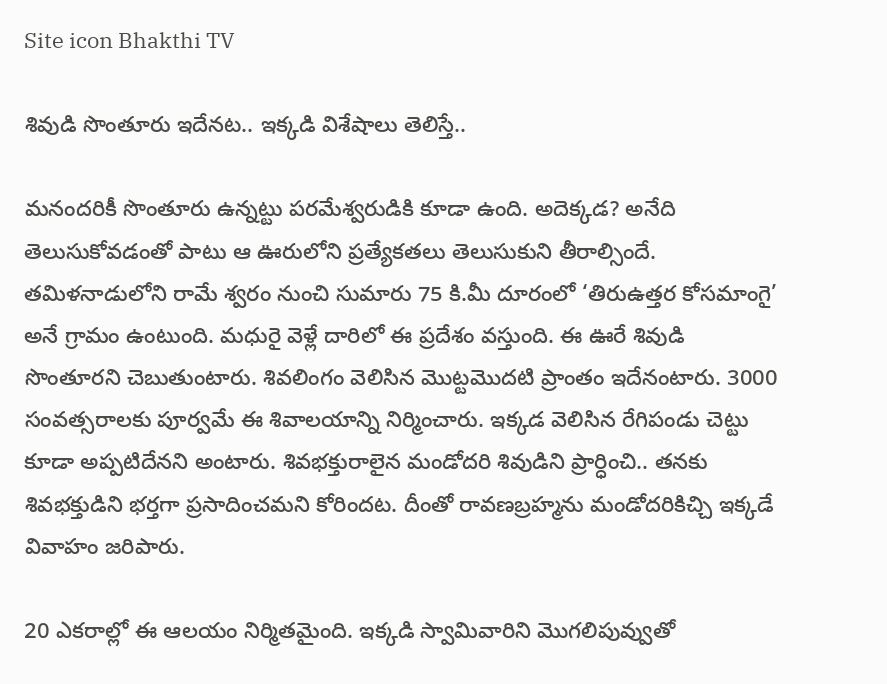Site icon Bhakthi TV

శివుడి సొంతూరు ఇదేనట.. ఇక్కడి విశేషాలు తెలిస్తే..

మనందరికీ సొంతూరు ఉన్నట్టు పరమేశ్వరుడికి కూడా ఉంది. అదెక్కడ? అనేది తెలుసుకోవడంతో పాటు ఆ ఊరులోని ప్రత్యేకతలు తెలుసుకుని తీరాల్సిందే. తమిళనాడులోని రామే శ్వరం నుంచి సుమారు 75 కి.మీ దూరంలో ‘తిరుఉత్తర కోసమాంగై’ అనే గ్రామం ఉంటుంది. మధురై వెళ్లే దారిలో ఈ ప్రదేశం వస్తుంది. ఈ ఊరే శివుడి సొంతూరని చెబుతుంటారు. శివలింగం వెలిసిన మొట్టమొదటి ప్రాంతం ఇదేనంటారు. 3000 సంవత్సరాలకు పూర్వమే ఈ శివాలయాన్ని నిర్మించారు. ఇక్కడ వెలిసిన రేగిపండు చెట్టు కూడా అప్పటిదేనని అంటారు. శివభక్తురాలైన మండోదరి శివుడిని ప్రార్ధించి.. తనకు శివభక్తుడిని భర్తగా ప్రసాదించమని కోరిందట. దీంతో రావణబ్రహ్మను మండోదరికిచ్చి ఇక్కడే వివాహం జరిపారు.

20 ఎకరాల్లో ఈ ఆలయం నిర్మితమైంది. ఇక్కడి స్వామివారిని మొగలిపువ్వుతో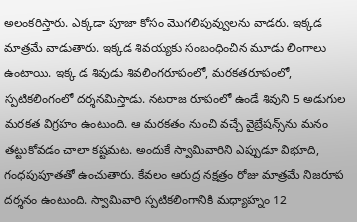అలంకరిస్తారు. ఎక్కడా పూజా కోసం మొగలిపువ్వులను వాడరు. ఇక్కడ మాత్రమే వాడుతారు. ఇక్కడ శివయ్యకు సంబంధించిన మూడు లింగాలు ఉంటాయి. ఇక్క డ శివుడు శివలింగరూపంలో, మరకతరూపంలో, స్పటికలింగంలో దర్శనమిస్తాడు. నటరాజ రూపంలో ఉండే శివుని 5 అడుగుల మరకత విగ్రహం ఉంటుంది. ఆ మరకతం నుంచి వచ్చే వైబ్రేషన్స్‌ను మనం తట్టుకోవడం చాలా కష్టమట. అందుకే స్వామివారిని ఎప్పుడూ విభూది, గంధపుపూతతో ఉంచుతారు. కేవలం ఆరుద్ర నక్షత్రం రోజు మాత్రమే నిజరూప దర్శనం ఉంటుంది. స్వామివారి స్పటికలింగానికి మధ్యాహ్నం 12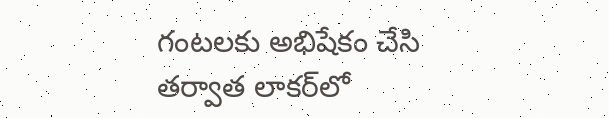గంటలకు అభిషేకం చేసి తర్వాత లాకర్‌లో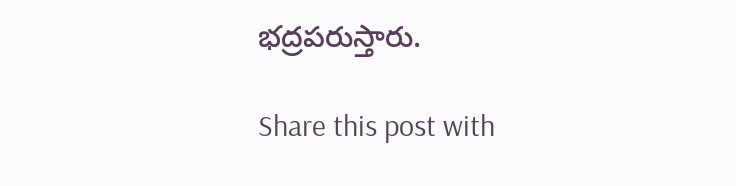భద్రపరుస్తారు.

Share this post with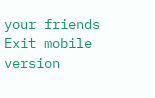your friends
Exit mobile version